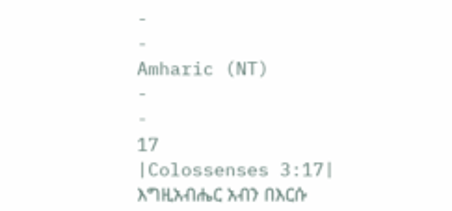-
-
Amharic (NT)
-
-
17
|Colossenses 3:17|
እግዚአብሔር አብን በእርሱ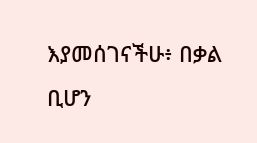እያመሰገናችሁ፥ በቃል ቢሆን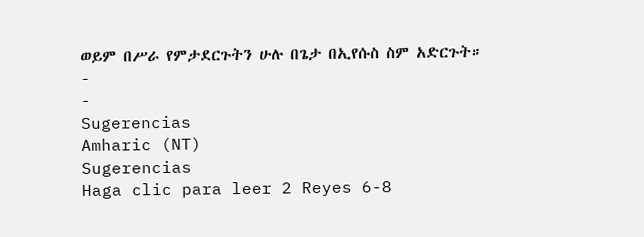ወይም በሥራ የምታደርጉትን ሁሉ በጌታ በኢየሱስ ስም አድርጉት።
-
-
Sugerencias
Amharic (NT)
Sugerencias
Haga clic para leer 2 Reyes 6-8